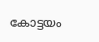കോട്ടയം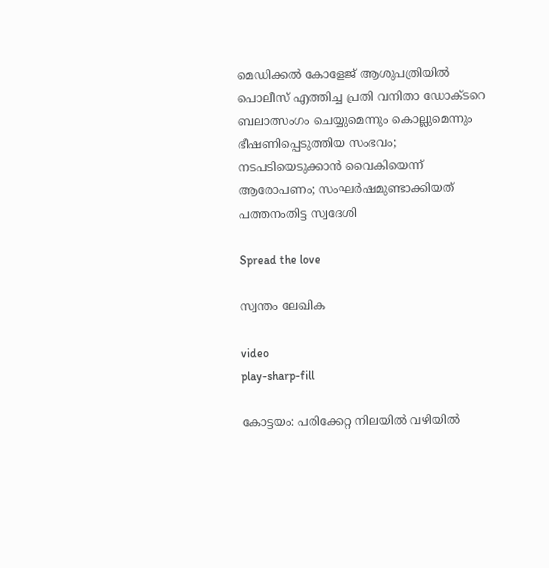മെഡിക്കല്‍ കോളേജ് ആശുപത്രിയിൽ പൊലീസ് എത്തിച്ച പ്രതി വനിതാ ഡോക്‌ടറെ ബലാത്സംഗം ചെയ്യുമെന്നും കൊല്ലുമെന്നും ഭീഷണിപ്പെടുത്തിയ സംഭവം; നടപടിയെടുക്കാന്‍ വൈകിയെന്ന് ആരോപണം; സംഘർഷമുണ്ടാക്കിയത് പത്തനംതിട്ട സ്വദേശി

Spread the love

സ്വന്തം ലേഖിക

video
play-sharp-fill

കോട്ടയം: പരിക്കേറ്റ നിലയില്‍ വഴിയില്‍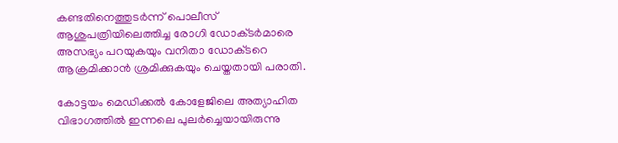കണ്ടതിനെത്തുടര്‍ന്ന് പൊലീസ് ആശുപത്രിയിലെത്തിച്ച രോഗി ഡോക്‌ടര്‍മാരെ അസഭ്യം പറയുകയും വനിതാ ഡോക്‌ടറെ ആക്രമിക്കാൻ ശ്രമിക്കുകയും ചെയ്തതായി പരാതി.

കോട്ടയം മെഡിക്കല്‍ കോളേജിലെ അത്യാഹിത വിഭാഗത്തില്‍ ഇന്നലെ പുലര്‍ച്ചെയായിരുന്നു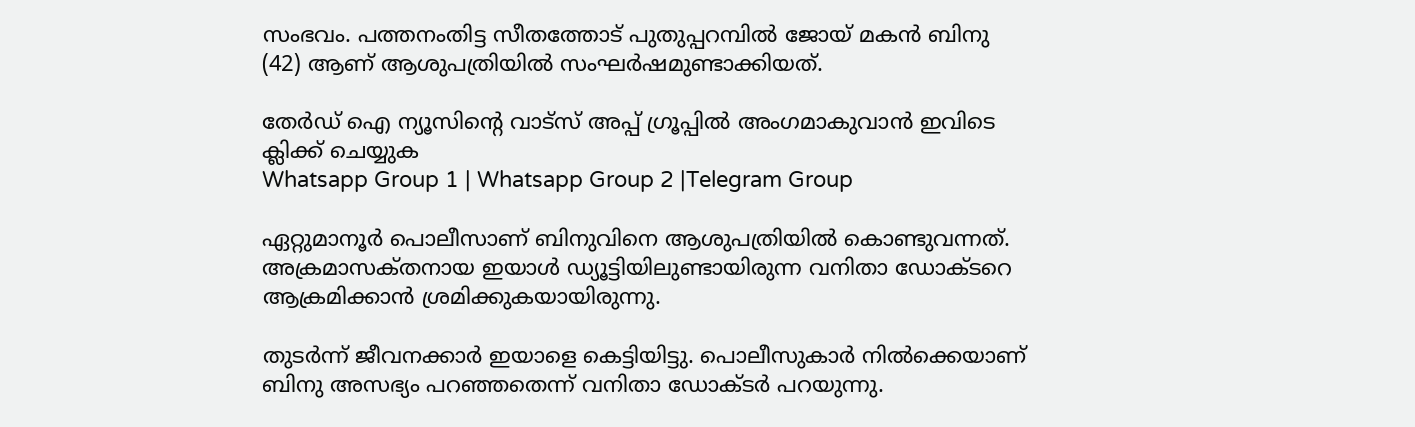സംഭവം. പത്തനംതിട്ട സീതത്തോട് പുതുപ്പറമ്പിൽ ജോയ് മകൻ ബിനു (42) ആണ് ആശുപത്രിയില്‍ സംഘര്‍ഷമുണ്ടാക്കിയത്.

തേർഡ് ഐ ന്യൂസിന്റെ വാട്സ് അപ്പ് ഗ്രൂപ്പിൽ അംഗമാകുവാൻ ഇവിടെ ക്ലിക്ക് ചെയ്യുക
Whatsapp Group 1 | Whatsapp Group 2 |Telegram Group

ഏറ്റുമാനൂര്‍ പൊലീസാണ് ബിനുവിനെ ആശുപത്രിയില്‍ കൊണ്ടുവന്നത്. അക്രമാസക്‌തനായ ഇയാള്‍ ഡ്യൂട്ടിയിലുണ്ടായിരുന്ന വനിതാ ഡോക്‌ടറെ ആക്രമിക്കാൻ ശ്രമിക്കുകയായിരുന്നു.

തുടര്‍ന്ന് ജീവനക്കാ‌ര്‍ ഇയാളെ കെട്ടിയിട്ടു. പൊലീസുകാ‌ര്‍ നില്‍ക്കെയാണ് ബിനു അസഭ്യം പറഞ്ഞതെന്ന് വനിതാ ഡോക്‌ടര്‍ പറയുന്നു.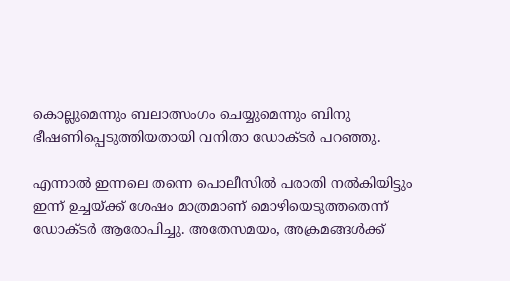കൊല്ലുമെന്നും ബലാത്സംഗം ചെയ്യുമെന്നും ബിനു ഭീഷണിപ്പെടുത്തിയതായി വനിതാ ഡോക്‌ടര്‍ പറഞ്ഞു.

എന്നാല്‍ ഇന്നലെ തന്നെ പൊലീസില്‍ പരാതി നല്‍കിയിട്ടും ഇന്ന് ഉച്ചയ്ക്ക് ശേഷം മാത്രമാണ് മൊഴിയെടുത്തതെന്ന് ഡോക്‌ടര്‍ ആരോപിച്ചു. അതേസമയം, അക്രമങ്ങള്‍ക്ക്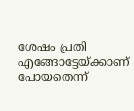ശേഷം പ്രതി എങ്ങോട്ടേയ്ക്കാണ് പോയതെന്ന്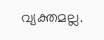വ്യക്തമല്ല.